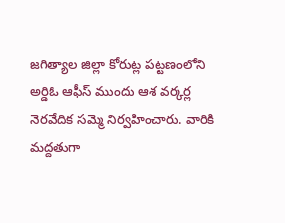జగిత్యాల జిల్లా కోరుట్ల పట్టణంలోని అర్డిఓ ఆఫీస్ ముందు ఆశ వర్కర్ల నెరవేదిక సమ్మె నిర్వహించారు. వారికి మద్దతుగా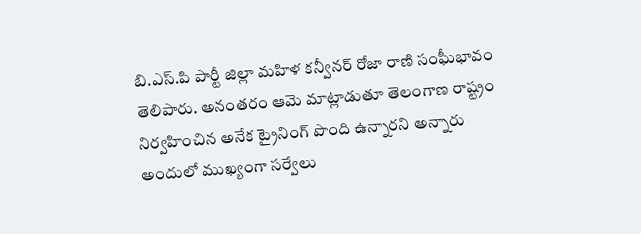బి.ఎస్.పి పార్టీ జిల్లా మహిళ కన్వీనర్ రోజా రాణి సంఘీభావం తెలిపారు. అనంతరం ఆమె మాట్లాడుతూ తెలంగాణ రాష్ట్రం నిర్వహించిన అనేక ట్రైనింగ్ పొంది ఉన్నారని అన్నారు అందులో ముఖ్యంగా సర్వేలు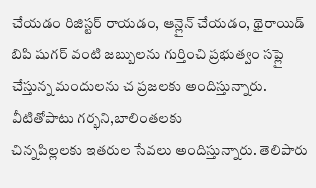చేయడం రిజిస్టర్ రాయడం, ఆన్లైన్ చేయడం, థైరాయిడ్ బిపి షుగర్ వంటి జబ్బులను గుర్తించి ప్రభుత్వం సప్లై చేస్తున్న మందులను చ ప్రజలకు అందిస్తున్నారు. వీటితోపాటు గర్భని,బాలింతలకు
చిన్నపిల్లలకు ఇతరుల సేవలు అందిస్తున్నారు. తెలిపారు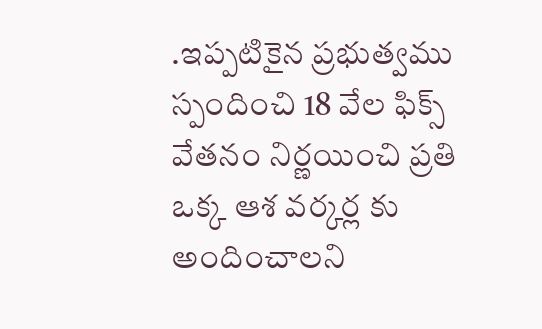.ఇప్పటికైన ప్రభుత్వము స్పందించి 18 వేల ఫిక్స్ వేతనం నిర్ణయించి ప్రతి ఒక్క ఆశ వర్కర్ల కు అందించాలని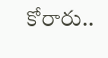కోరారు..